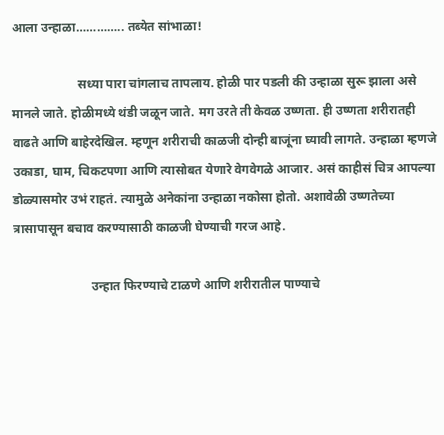आला उन्हाळा………….. तब्येत सांभाळा!

                     सध्या पारा चांगलाच तापलाय. होळी पार पडली की उन्हाळा सुरू झाला असे मानले जाते. होळीमध्ये थंडी जळून जाते. मग उरते ती केवळ उष्णता. ही उष्णता शरीरातही वाढते आणि बाहेरदेखिल. म्हणून शरीराची काळजी दोन्ही बाजूंना घ्यावी लागते. उन्हाळा म्हणजे उकाडा, घाम, चिकटपणा आणि त्यासोबत येणारे वेगवेगळे आजार. असं काहीसं चित्र आपल्या डोळ्यासमोर उभं राहतं. त्यामुळे अनेकांना उन्हाळा नकोसा होतो. अशावेळी उष्णतेच्या त्रासापासून बचाव करण्यासाठी काळजी घेण्याची गरज आहे.

                         उन्हात फिरण्याचे टाळणे आणि शरीरातील पाण्याचे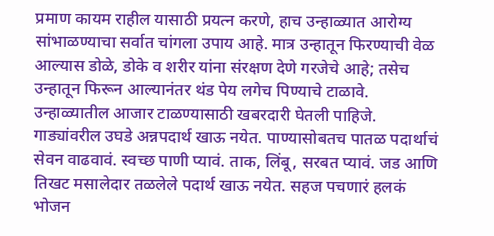प्रमाण कायम राहील यासाठी प्रयत्न करणे, हाच उन्हाळ्यात आरोग्य सांभाळण्याचा सर्वात चांगला उपाय आहे. मात्र उन्हातून फिरण्याची वेळ आल्यास डोळे, डोके व शरीर यांना संरक्षण देणे गरजेचे आहे; तसेच उन्हातून फिरून आल्यानंतर थंड पेय लगेच पिण्याचे टाळावे. उन्हाळ्यातील आजार टाळण्यासाठी खबरदारी घेतली पाहिजे. गाड्यांवरील उघडे अन्नपदार्थ खाऊ नयेत. पाण्यासोबतच पातळ पदार्थाचं सेवन वाढवावं. स्वच्छ पाणी प्यावं. ताक, लिंबू, सरबत प्यावं. जड आणि तिखट मसालेदार तळलेले पदार्थ खाऊ नयेत. सहज पचणारं हलकं भोजन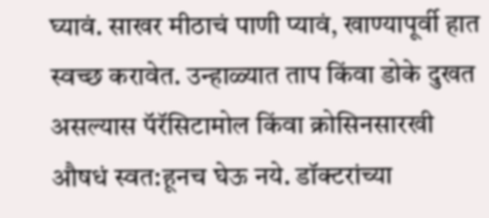घ्यावं. साखर मीठाचं पाणी प्यावं, खाण्यापूर्वी हात स्वच्छ करावेत. उन्हाळ्यात ताप किंवा डोके दुखत असल्यास पॅरॅसिटामोल किंवा क्रोसिनसारखी औषधं स्वत:हूनच घेऊ नये. डॉक्टरांच्या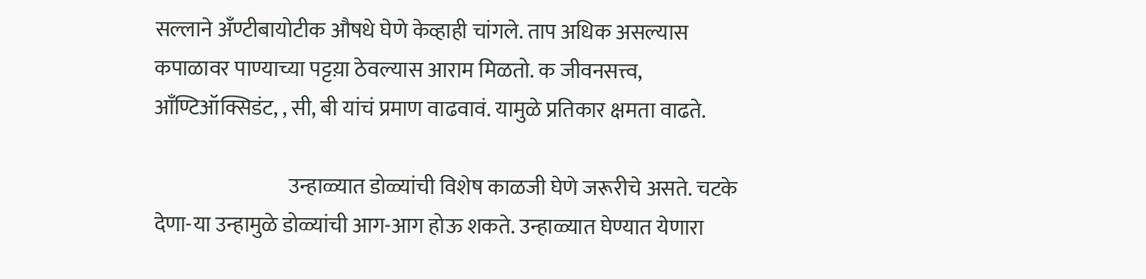सल्लाने अँण्टीबायोटीक औषधे घेणे केव्हाही चांगले. ताप अधिक असल्यास कपाळावर पाण्याच्या पट्टय़ा ठेवल्यास आराम मिळतो. क जीवनसत्त्व, आँण्टिऑक्सिडंट, , सी, बी यांचं प्रमाण वाढवावं. यामुळे प्रतिकार क्षमता वाढते.

                                उन्हाळ्यात डोळ्यांची विशेष काळजी घेणे जरूरीचे असते. चटके देणा-या उन्हामुळे डोळ्यांची आग-आग होऊ शकते. उन्हाळ्यात घेण्यात येणारा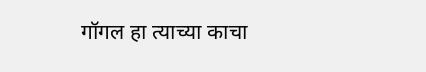गॉगल हा त्याच्या काचा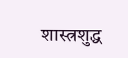शास्त्रशुद्ध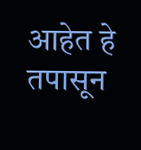आहेत हे तपासून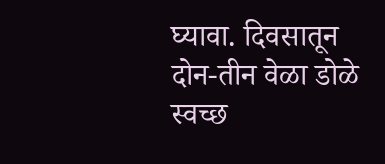घ्यावा. दिवसातून दोन-तीन वेळा डोळे स्वच्छ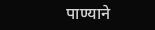पाण्याने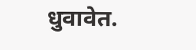धुवावेत.